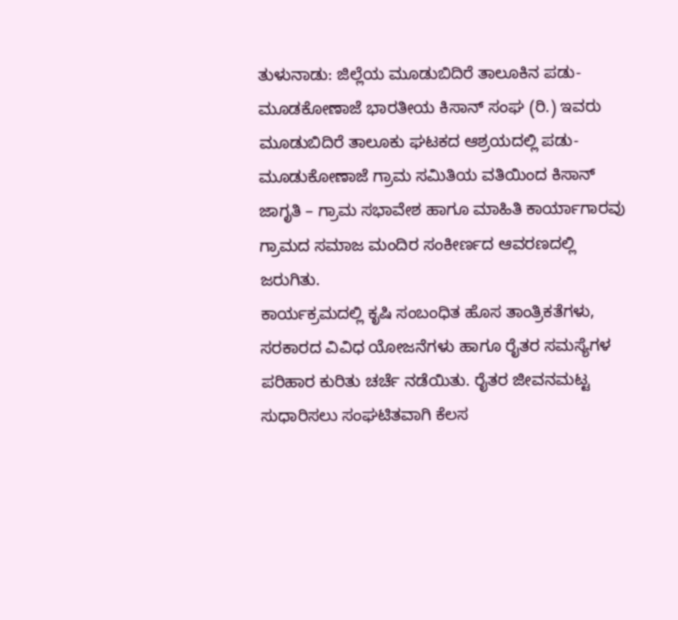ತುಳುನಾಡು: ಜಿಲ್ಲೆಯ ಮೂಡುಬಿದಿರೆ ತಾಲೂಕಿನ ಪಡು-ಮೂಡಕೋಣಾಜೆ ಭಾರತೀಯ ಕಿಸಾನ್ ಸಂಘ (ರಿ.) ಇವರು ಮೂಡುಬಿದಿರೆ ತಾಲೂಕು ಘಟಕದ ಆಶ್ರಯದಲ್ಲಿ ಪಡು-ಮೂಡುಕೋಣಾಜೆ ಗ್ರಾಮ ಸಮಿತಿಯ ವತಿಯಿಂದ ಕಿಸಾನ್ ಜಾಗೃತಿ – ಗ್ರಾಮ ಸಭಾವೇಶ ಹಾಗೂ ಮಾಹಿತಿ ಕಾರ್ಯಾಗಾರವು ಗ್ರಾಮದ ಸಮಾಜ ಮಂದಿರ ಸಂಕೀರ್ಣದ ಆವರಣದಲ್ಲಿ ಜರುಗಿತು.
ಕಾರ್ಯಕ್ರಮದಲ್ಲಿ ಕೃಷಿ ಸಂಬಂಧಿತ ಹೊಸ ತಾಂತ್ರಿಕತೆಗಳು, ಸರಕಾರದ ವಿವಿಧ ಯೋಜನೆಗಳು ಹಾಗೂ ರೈತರ ಸಮಸ್ಯೆಗಳ ಪರಿಹಾರ ಕುರಿತು ಚರ್ಚೆ ನಡೆಯಿತು. ರೈತರ ಜೀವನಮಟ್ಟ ಸುಧಾರಿಸಲು ಸಂಘಟಿತವಾಗಿ ಕೆಲಸ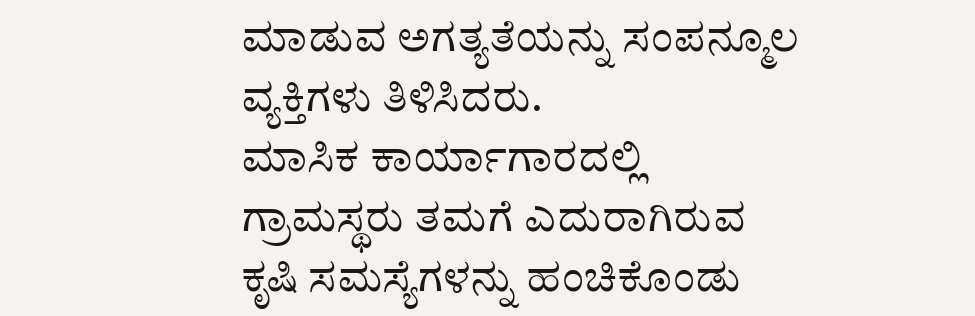ಮಾಡುವ ಅಗತ್ಯತೆಯನ್ನು ಸಂಪನ್ಮೂಲ ವ್ಯಕ್ತಿಗಳು ತಿಳಿಸಿದರು.
ಮಾಸಿಕ ಕಾರ್ಯಾಗಾರದಲ್ಲಿ ಗ್ರಾಮಸ್ಥರು ತಮಗೆ ಎದುರಾಗಿರುವ ಕೃಷಿ ಸಮಸ್ಯೆಗಳನ್ನು ಹಂಚಿಕೊಂಡು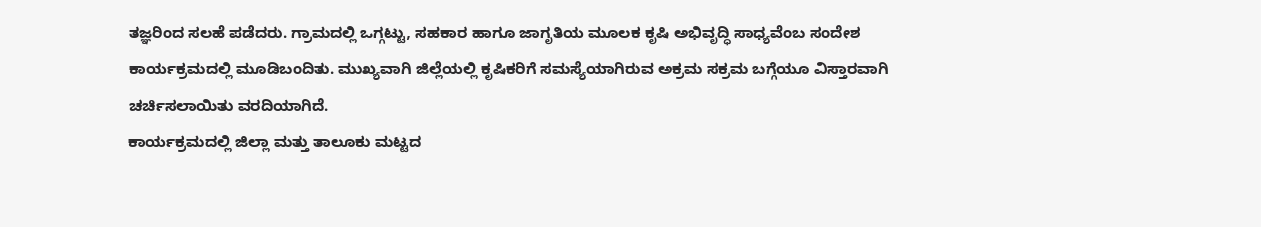ತಜ್ಞರಿಂದ ಸಲಹೆ ಪಡೆದರು. ಗ್ರಾಮದಲ್ಲಿ ಒಗ್ಗಟ್ಟು, ಸಹಕಾರ ಹಾಗೂ ಜಾಗೃತಿಯ ಮೂಲಕ ಕೃಷಿ ಅಭಿವೃದ್ಧಿ ಸಾಧ್ಯವೆಂಬ ಸಂದೇಶ ಕಾರ್ಯಕ್ರಮದಲ್ಲಿ ಮೂಡಿಬಂದಿತು. ಮುಖ್ಯವಾಗಿ ಜಿಲ್ಲೆಯಲ್ಲಿ ಕೃಷಿಕರಿಗೆ ಸಮಸ್ಯೆಯಾಗಿರುವ ಅಕ್ರಮ ಸಕ್ರಮ ಬಗ್ಗೆಯೂ ವಿಸ್ತಾರವಾಗಿ ಚರ್ಚಿಸಲಾಯಿತು ವರದಿಯಾಗಿದೆ.
ಕಾರ್ಯಕ್ರಮದಲ್ಲಿ ಜಿಲ್ಲಾ ಮತ್ತು ತಾಲೂಕು ಮಟ್ಟದ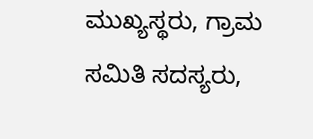ಮುಖ್ಯಸ್ಥರು, ಗ್ರಾಮ ಸಮಿತಿ ಸದಸ್ಯರು,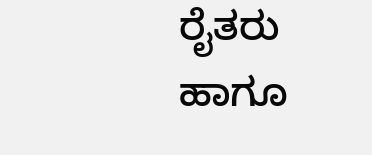ರೈತರು ಹಾಗೂ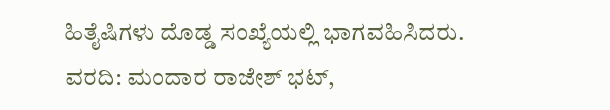ಹಿತೈಷಿಗಳು ದೊಡ್ಡ ಸಂಖ್ಯೆಯಲ್ಲಿ ಭಾಗವಹಿಸಿದರು.
ವರದಿ: ಮಂದಾರ ರಾಜೇಶ್ ಭಟ್,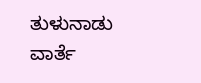ತುಳುನಾಡು ವಾರ್ತೆ